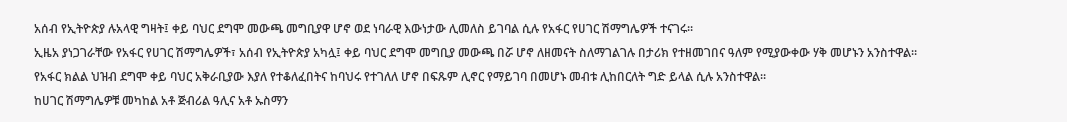አሰብ የኢትዮጵያ ሉአላዊ ግዛት፤ ቀይ ባህር ደግሞ መውጫ መግቢያዋ ሆኖ ወደ ነባራዊ እውነታው ሊመለስ ይገባል ሲሉ የአፋር የሀገር ሽማግሌዎች ተናገሩ።
ኢዜአ ያነጋገራቸው የአፋር የሀገር ሽማግሌዎች፣ አሰብ የኢትዮጵያ አካሏ፤ ቀይ ባህር ደግሞ መግቢያ መውጫ በሯ ሆኖ ለዘመናት ስለማገልገሉ በታሪክ የተዘመገበና ዓለም የሚያውቀው ሃቅ መሆኑን አንስተዋል።
የአፋር ክልል ህዝብ ደግሞ ቀይ ባህር አቅራቢያው እያለ የተቆለፈበትና ከባህሩ የተገለለ ሆኖ በፍጹም ሊኖር የማይገባ በመሆኑ መብቱ ሊከበርለት ግድ ይላል ሲሉ አንስተዋል።
ከሀገር ሽማግሌዎቹ መካከል አቶ ጅብሪል ዓሊና አቶ ኡስማን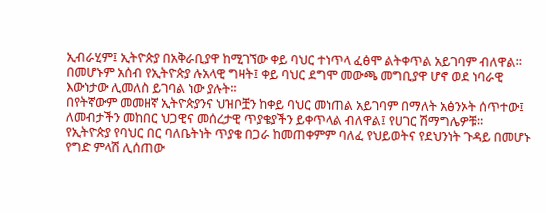ኢብራሂም፤ ኢትዮጵያ በአቅራቢያዋ ከሚገኘው ቀይ ባህር ተነጥላ ፈፅሞ ልትቀጥል አይገባም ብለዋል። በመሆኑም አሰብ የኢትዮጵያ ሉአላዊ ግዛት፤ ቀይ ባህር ደግሞ መውጫ መግቢያዋ ሆኖ ወደ ነባራዊ እውነታው ሊመለስ ይገባል ነው ያሉት።
በየትኛውም መመዘኛ ኢትዮጵያንና ህዝቦቿን ከቀይ ባህር መነጠል አይገባም በማለት አፅንኦት ሰጥተው፤ ለመብታችን መከበር ህጋዊና መሰረታዊ ጥያቄያችን ይቀጥላል ብለዋል፤ የሀገር ሽማግሌዎቹ።
የኢትዮጵያ የባህር በር ባለቤትነት ጥያቄ በጋራ ከመጠቀምም ባለፈ የህይወትና የደህንነት ጉዳይ በመሆኑ የግድ ምላሽ ሊሰጠው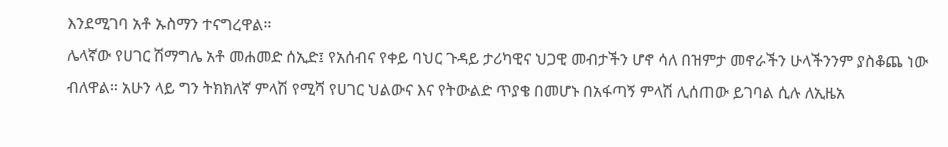እንደሚገባ አቶ ኡስማን ተናግረዋል።
ሌላኛው የሀገር ሽማግሌ አቶ መሐመድ ሰኢድ፤ የአሰብና የቀይ ባህር ጉዳይ ታሪካዊና ህጋዊ መብታችን ሆኖ ሳለ በዝምታ መኖራችን ሁላችንንም ያስቆጨ ነው ብለዋል። አሁን ላይ ግን ትክክለኛ ምላሽ የሚሻ የሀገር ህልውና እና የትውልድ ጥያቄ በመሆኑ በአፋጣኝ ምላሽ ሊሰጠው ይገባል ሲሉ ለኢዜአ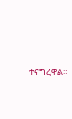ተናግረዋል።